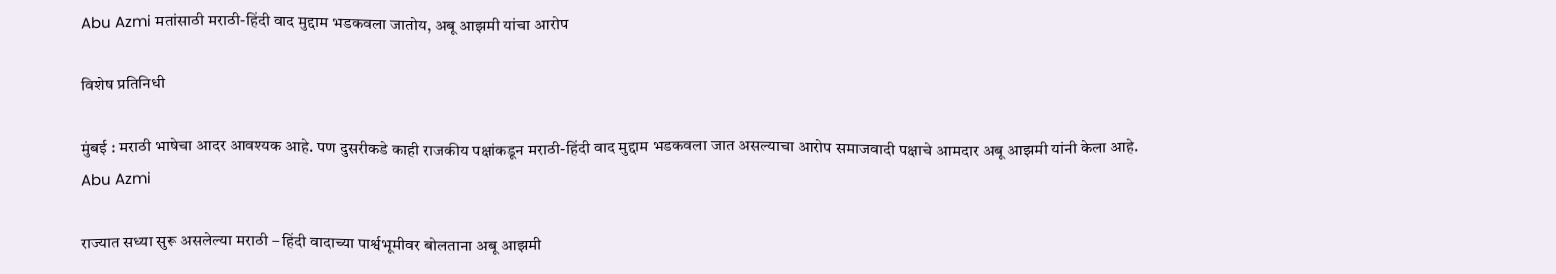Abu Azmi मतांसाठी मराठी-हिंदी वाद मुद्दाम भडकवला जातोय, अबू आझमी यांचा आरोप

विशेष प्रतिनिधी

मुंबई : मराठी भाषेचा आदर आवश्यक आहे. पण दुसरीकडे काही राजकीय पक्षांकडून मराठी-हिंदी वाद मुद्दाम भडकवला जात असल्याचा आरोप समाजवादी पक्षाचे आमदार अबू आझमी यांनी केला आहे. Abu Azmi

राज्यात सध्या सुरू असलेल्या मराठी – हिंदी वादाच्या पार्श्वभूमीवर बोलताना अबू आझमी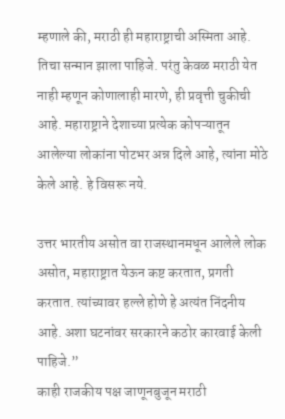म्हणाले की, मराठी ही महाराष्ट्राची अस्मिता आहे. तिचा सन्मान झाला पाहिजे. परंतु केवळ मराठी येत नाही म्हणून कोणालाही मारणे, ही प्रवृत्ती चुकीची आहे. महाराष्ट्राने देशाच्या प्रत्येक कोपऱ्यातून आलेल्या लोकांना पोटभर अन्न दिले आहे, त्यांना मोठे केले आहे. हे विसरू नये.

उत्तर भारतीय असोत वा राजस्थानमधून आलेले लोक असोत, महाराष्ट्रात येऊन कष्ट करतात, प्रगती करतात. त्यांच्यावर हल्ले होणे हे अत्यंत निंदनीय आहे. अशा घटनांवर सरकारने कठोर कारवाई केली पाहिजे.”
काही राजकीय पक्ष जाणूनबुजून मराठी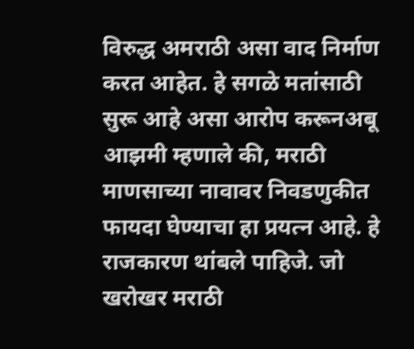विरुद्ध अमराठी असा वाद निर्माण करत आहेत. हे सगळे मतांसाठी सुरू आहे असा आरोप करूनअबू आझमी म्हणाले की, मराठी माणसाच्या नावावर निवडणुकीत फायदा घेण्याचा हा प्रयत्न आहे. हे राजकारण थांबले पाहिजे. जो खरोखर मराठी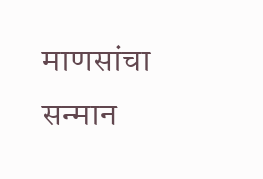माणसांचा सन्मान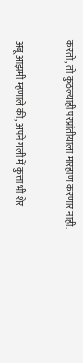करतो, तो कुठल्याही परप्रांतीयाला मारहाण करणार नाही.

अबू आझमी म्हणाले की, अपने गली में कुत्ता भी शेर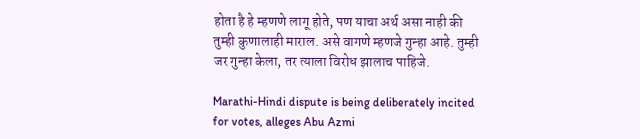होता है हे म्हणणे लागू होते, पण याचा अर्थ असा नाही की तुम्ही कुणालाही माराल. असे वागणे म्हणजे गुन्हा आहे. तुम्ही जर गुन्हा केला, तर त्याला विरोध झालाच पाहिजे.

Marathi-Hindi dispute is being deliberately incited for votes, alleges Abu Azmi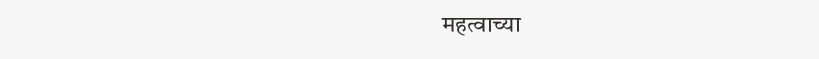महत्वाच्या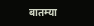बातम्या